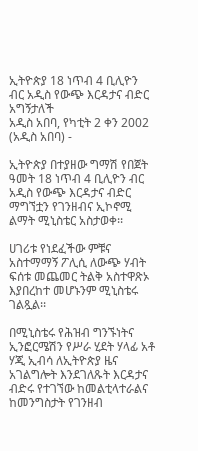ኢትዮጵያ 18 ነጥብ 4 ቢሊዮን ብር አዲስ የውጭ እርዳታና ብድር አግኝታለች
አዲስ አበባ, የካቲት 2 ቀን 2002 (አዲስ አበባ) -

ኢትዮጵያ በተያዘው ግማሽ የበጀት ዓመት 18 ነጥብ 4 ቢሊዮን ብር አዲስ የውጭ እርዳታና ብድር ማግኘቷን የገንዘብና ኢኮኖሚ ልማት ሚኒስቴር አስታወቀ፡፡

ሀገሪቱ የነደፈችው ምቹና አስተማማኝ ፖሊሲ ለውጭ ሃብት ፍሰቱ መጨመር ትልቅ አስተዋጽኦ እያበረከተ መሆኑንም ሚኒስቴሩ ገልጿል፡፡

በሚኒስቴሩ የሕዝብ ግንኙነትና ኢንፎርሜሽን የሥራ ሂደት ሃላፊ አቶ ሃጂ ኢብሳ ለኢትዮጵያ ዜና አገልግሎት እንደገለጹት እርዳታና ብድሩ የተገኘው ከመልቲላተራልና ከመንግስታት የገንዘብ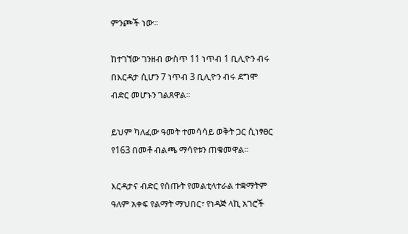ምንጮች ነው፡፡

ከተገኘው ገንዘብ ውስጥ 11 ነጥብ 1 ቢሊዮን ብሩ በእርዳታ ሲሆን 7 ነጥብ 3 ቢሊዮን ብሩ ደግሞ ብድር መሆኑን ገልጸዋል፡፡

ይህም ካለፈው ዓመት ተመሳሳይ ወቅት ጋር ሲነፃፀር የ163 በመቶ ብልጫ ማሳየቱን ጠቁመዋል፡፡

እርዳታና ብድር የሰጡት የመልቲላተራል ተቋማትም ዓለም አቀፍ የልማት ማህበር፣ የነዳጅ ላኪ አገሮች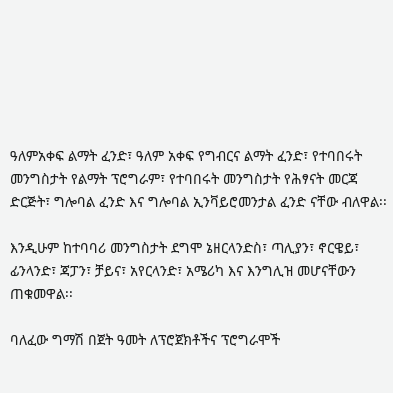ዓለምአቀፍ ልማት ፈንድ፣ ዓለም አቀፍ የግብርና ልማት ፈንድ፣ የተባበሩት መንግስታት የልማት ፕሮግራም፣ የተባበሩት መንግስታት የሕፃናት መርጃ ድርጅት፣ ግሎባል ፈንድ እና ግሎባል ኢንቫይሮመንታል ፈንድ ናቸው ብለዋል፡፡

እንዲሁም ከተባባሪ መንግስታት ደግሞ ኔዘርላንድስ፣ ጣሊያን፣ ኖርዌይ፣ ፊንላንድ፣ ጃፓን፣ ቻይና፣ አየርላንድ፣ አሜሪካ እና እንግሊዝ መሆናቸውን ጠቁመዋል፡፡

ባለፈው ግማሽ በጀት ዓመት ለፕሮጀክቶችና ፕሮግራሞች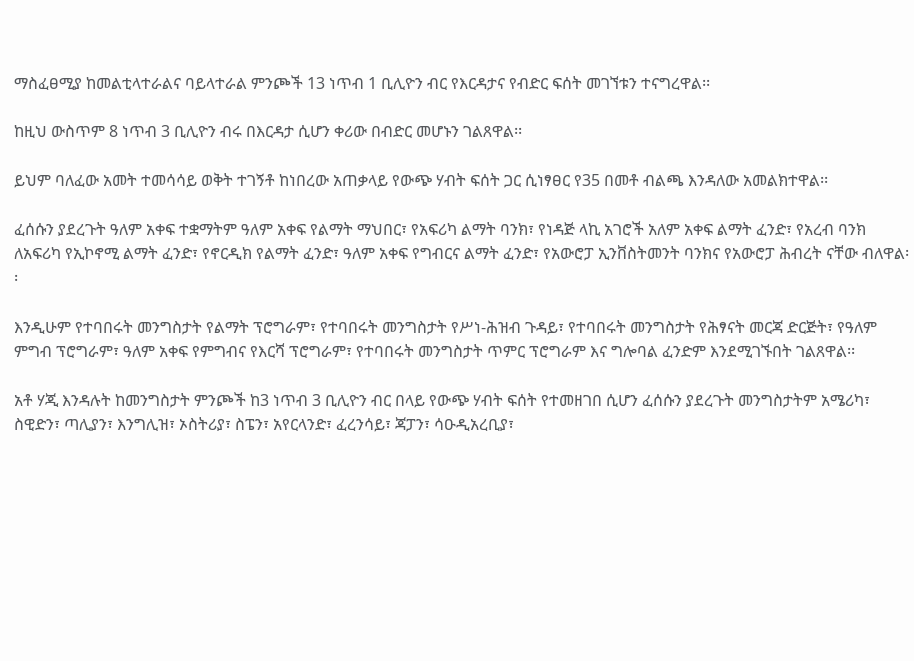ማስፈፀሚያ ከመልቲላተራልና ባይላተራል ምንጮች 13 ነጥብ 1 ቢሊዮን ብር የእርዳታና የብድር ፍሰት መገኘቱን ተናግረዋል፡፡

ከዚህ ውስጥም 8 ነጥብ 3 ቢሊዮን ብሩ በእርዳታ ሲሆን ቀሪው በብድር መሆኑን ገልጸዋል፡፡

ይህም ባለፈው አመት ተመሳሳይ ወቅት ተገኝቶ ከነበረው አጠቃላይ የውጭ ሃብት ፍሰት ጋር ሲነፃፀር የ35 በመቶ ብልጫ እንዳለው አመልክተዋል፡፡

ፈሰሱን ያደረጉት ዓለም አቀፍ ተቋማትም ዓለም አቀፍ የልማት ማህበር፣ የአፍሪካ ልማት ባንክ፣ የነዳጅ ላኪ አገሮች አለም አቀፍ ልማት ፈንድ፣ የአረብ ባንክ ለአፍሪካ የኢኮኖሚ ልማት ፈንድ፣ የኖርዲክ የልማት ፈንድ፣ ዓለም አቀፍ የግብርና ልማት ፈንድ፣ የአውሮፓ ኢንቨስትመንት ባንክና የአውሮፓ ሕብረት ናቸው ብለዋል፡፡

እንዲሁም የተባበሩት መንግስታት የልማት ፕሮግራም፣ የተባበሩት መንግስታት የሥነ-ሕዝብ ጉዳይ፣ የተባበሩት መንግስታት የሕፃናት መርጃ ድርጅት፣ የዓለም ምግብ ፕሮግራም፣ ዓለም አቀፍ የምግብና የእርሻ ፕሮግራም፣ የተባበሩት መንግስታት ጥምር ፕሮግራም እና ግሎባል ፈንድም እንደሚገኙበት ገልጸዋል፡፡

አቶ ሃጂ እንዳሉት ከመንግስታት ምንጮች ከ3 ነጥብ 3 ቢሊዮን ብር በላይ የውጭ ሃብት ፍሰት የተመዘገበ ሲሆን ፈሰሱን ያደረጉት መንግስታትም አሜሪካ፣ ስዊድን፣ ጣሊያን፣ እንግሊዝ፣ ኦስትሪያ፣ ስፔን፣ አየርላንድ፣ ፈረንሳይ፣ ጃፓን፣ ሳዑዲአረቢያ፣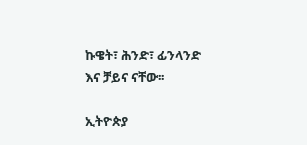ኩዌት፣ ሕንድ፣ ፊንላንድ እና ቻይና ናቸው፡፡

ኢትዮጵያ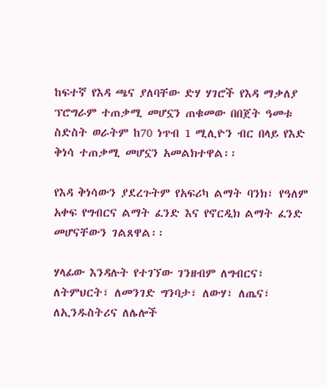ከፍተኛ የእዳ ጫና ያለባቸው ድሃ ሃገሮች የእዳ ማቃለያ ፕሮግራም ተጠቃሚ መሆኗን ጠቁመው በበጀት ዓመቱ ስድስት ወራትም ከ70 ነጥብ 1 ሚሊዮን ብር በላይ የእድ ቅነሳ ተጠቃሚ መሆኗን አመልክተዋል፡፡

የእዳ ቅነሳውን ያደረጉትም የአፍሪካ ልማት ባንክ፣ የዓለም አቀፍ የግብርና ልማት ፈንድ እና የኖርዲክ ልማት ፈንድ መሆናቸውን ገልጸዋል፡፡

ሃላፊው እንዳሉት የተገኘው ገንዘብም ለግብርና፣ ለትምህርት፣ ለመንገድ ግንባታ፣ ለውሃ፣ ለጤና፣ ለኢንዱስትሪና ለሌሎች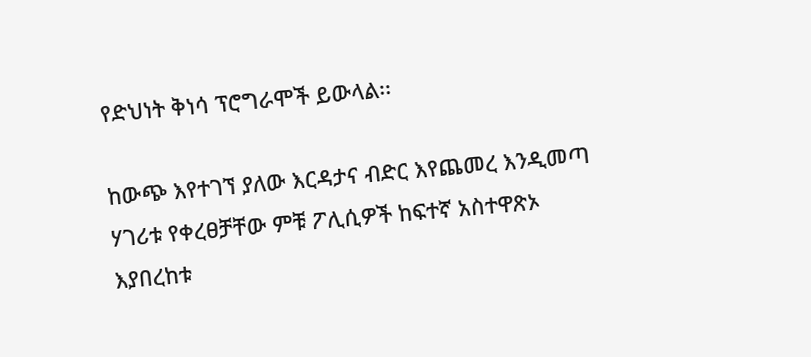የድህነት ቅነሳ ፕሮግራሞች ይውላል፡፡

ከውጭ እየተገኘ ያለው እርዳታና ብድር እየጨመረ እንዲመጣ ሃገሪቱ የቀረፀቻቸው ምቹ ፖሊሲዎች ከፍተኛ አስተዋጽኦ እያበረከቱ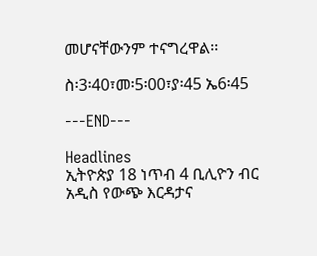መሆናቸውንም ተናግረዋል፡፡

ስ፡3፡40፣መ፡5፡00፣ያ፡45 ኤ6፡45

---END---

Headlines
ኢትዮጵያ 18 ነጥብ 4 ቢሊዮን ብር አዲስ የውጭ እርዳታና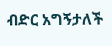ብድር አግኝታለች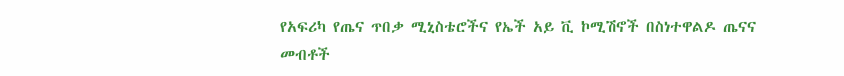የአፍሪካ የጤና ጥበቃ ሚኒስቴሮችና የኤች አይ ቪ ኮሚሽኖች በስነተዋልዶ ጤናና መብቶች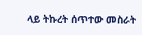ላይ ትኩረት ሰጥተው መስራት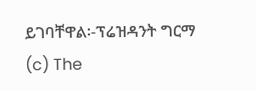ይገባቸዋል፡-ፕሬዝዳንት ግርማ
(c) The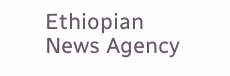Ethiopian News Agency